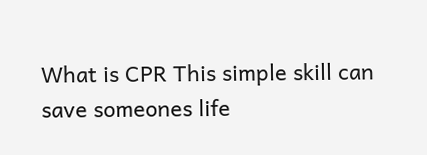What is CPR This simple skill can save someones life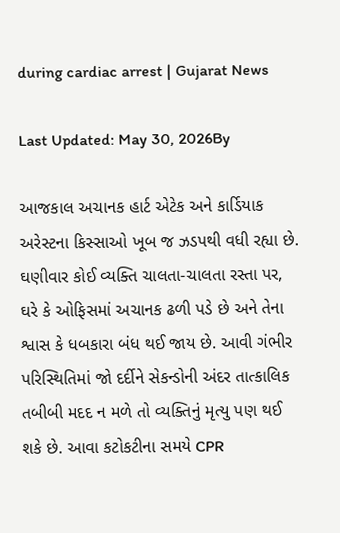during cardiac arrest | Gujarat News

Last Updated: May 30, 2026By

આજકાલ અચાનક હાર્ટ એટેક અને કાર્ડિયાક અરેસ્ટના કિસ્સાઓ ખૂબ જ ઝડપથી વધી રહ્યા છે. ઘણીવાર કોઈ વ્યક્તિ ચાલતા-ચાલતા રસ્તા પર, ઘરે કે ઓફિસમાં અચાનક ઢળી પડે છે અને તેના શ્વાસ કે ધબકારા બંધ થઈ જાય છે. આવી ગંભીર પરિસ્થિતિમાં જો દર્દીને સેકન્ડોની અંદર તાત્કાલિક તબીબી મદદ ન મળે તો વ્યક્તિનું મૃત્યુ પણ થઈ શકે છે. આવા કટોકટીના સમયે CPR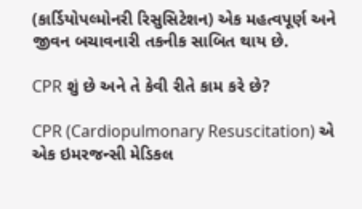(કાર્ડિયોપલ્મોનરી રિસુસિટેશન) એક મહત્વપૂર્ણ અને જીવન બચાવનારી તકનીક સાબિત થાય છે.

CPR શું છે અને તે કેવી રીતે કામ કરે છે?

CPR (Cardiopulmonary Resuscitation) એ એક ઇમરજન્સી મેડિકલ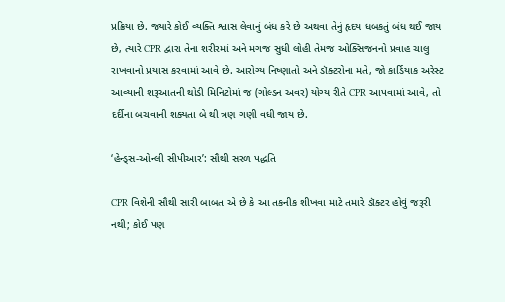પ્રક્રિયા છે. જ્યારે કોઈ વ્યક્તિ શ્વાસ લેવાનું બંધ કરે છે અથવા તેનું હૃદય ધબકતું બંધ થઈ જાય છે, ત્યારે CPR દ્વારા તેના શરીરમાં અને મગજ સુધી લોહી તેમજ ઓક્સિજનનો પ્રવાહ ચાલુ રાખવાનો પ્રયાસ કરવામાં આવે છે. આરોગ્ય નિષ્ણાતો અને ડૉક્ટરોના મતે, જો કાર્ડિયાક અરેસ્ટ આવ્યાની શરૂઆતની થોડી મિનિટોમાં જ (ગોલ્ડન અવર) યોગ્ય રીતે CPR આપવામાં આવે, તો દર્દીના બચવાની શક્યતા બે થી ત્રણ ગણી વધી જાય છે.

‘હેન્ડ્સ-ઓન્લી સીપીઆર’: સૌથી સરળ પદ્ધતિ

CPR વિશેની સૌથી સારી બાબત એ છે કે આ તકનીક શીખવા માટે તમારે ડૉક્ટર હોવું જરૂરી નથી; કોઈ પણ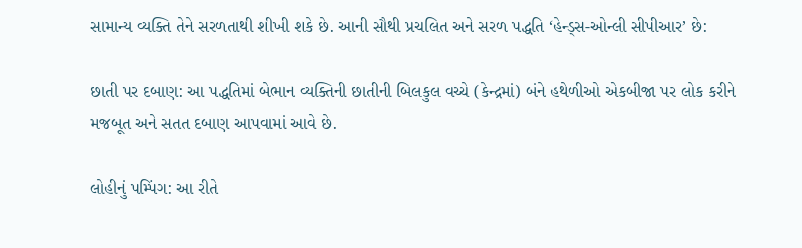સામાન્ય વ્યક્તિ તેને સરળતાથી શીખી શકે છે. આની સૌથી પ્રચલિત અને સરળ પદ્ધતિ ‘હેન્ડ્સ-ઓન્લી સીપીઆર’ છે:

છાતી પર દબાણ: આ પદ્ધતિમાં બેભાન વ્યક્તિની છાતીની બિલકુલ વચ્ચે (કેન્દ્રમાં) બંને હથેળીઓ એકબીજા પર લોક કરીને મજબૂત અને સતત દબાણ આપવામાં આવે છે.

લોહીનું પમ્પિંગ: આ રીતે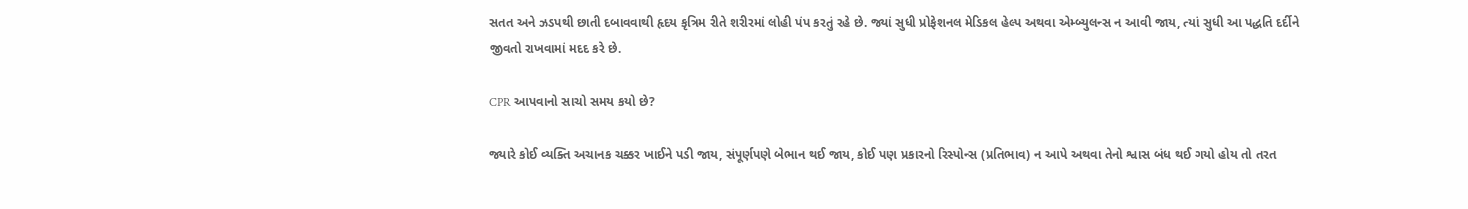સતત અને ઝડપથી છાતી દબાવવાથી હૃદય કૃત્રિમ રીતે શરીરમાં લોહી પંપ કરતું રહે છે. જ્યાં સુધી પ્રોફેશનલ મેડિકલ હેલ્પ અથવા એમ્બ્યુલન્સ ન આવી જાય, ત્યાં સુધી આ પદ્ધતિ દર્દીને જીવતો રાખવામાં મદદ કરે છે.

CPR આપવાનો સાચો સમય કયો છે?

જ્યારે કોઈ વ્યક્તિ અચાનક ચક્કર ખાઈને પડી જાય, સંપૂર્ણપણે બેભાન થઈ જાય, કોઈ પણ પ્રકારનો રિસ્પોન્સ (પ્રતિભાવ) ન આપે અથવા તેનો શ્વાસ બંધ થઈ ગયો હોય તો તરત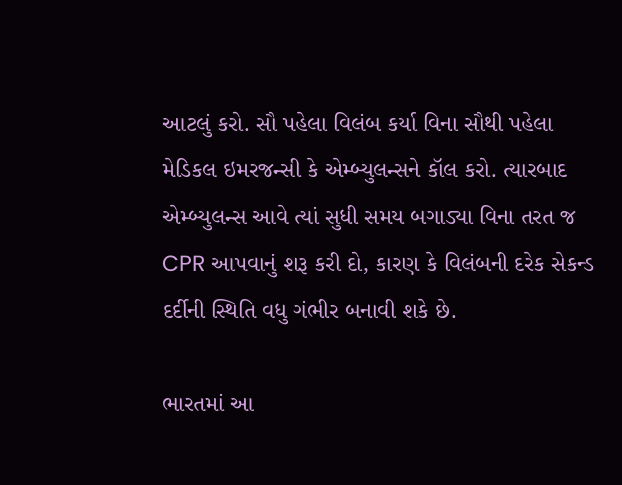આટલું કરો. સૌ પહેલા વિલંબ કર્યા વિના સૌથી પહેલા મેડિકલ ઇમરજન્સી કે એમ્બ્યુલન્સને કૉલ કરો. ત્યારબાદ એમ્બ્યુલન્સ આવે ત્યાં સુધી સમય બગાડ્યા વિના તરત જ CPR આપવાનું શરૂ કરી દો, કારણ કે વિલંબની દરેક સેકન્ડ દર્દીની સ્થિતિ વધુ ગંભીર બનાવી શકે છે.

ભારતમાં આ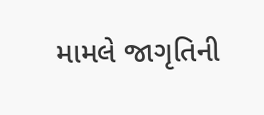મામલે જાગૃતિની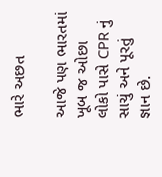ભારે અછત

આજે પણ ભારતમાં ખૂબ જ ઓછા લોકો પાસે CPR નું સાચું અને પૂરતું જ્ઞાન છે.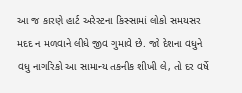આ જ કારણે હાર્ટ અરેસ્ટના કિસ્સામાં લોકો સમયસર મદદ ન મળવાને લીધે જીવ ગુમાવે છે. જો દેશના વધુને વધુ નાગરિકો આ સામાન્ય તકનીક શીખી લે, તો દર વર્ષે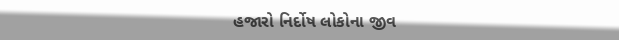હજારો નિર્દોષ લોકોના જીવ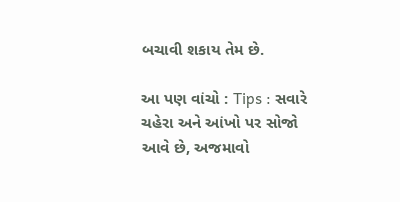બચાવી શકાય તેમ છે.

આ પણ વાંચો : Tips : સવારે ચહેરા અને આંખો પર સોજો આવે છે, અજમાવો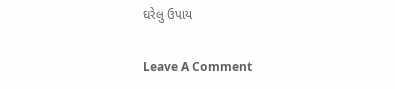ઘરેલુ ઉપાય

Leave A Comment